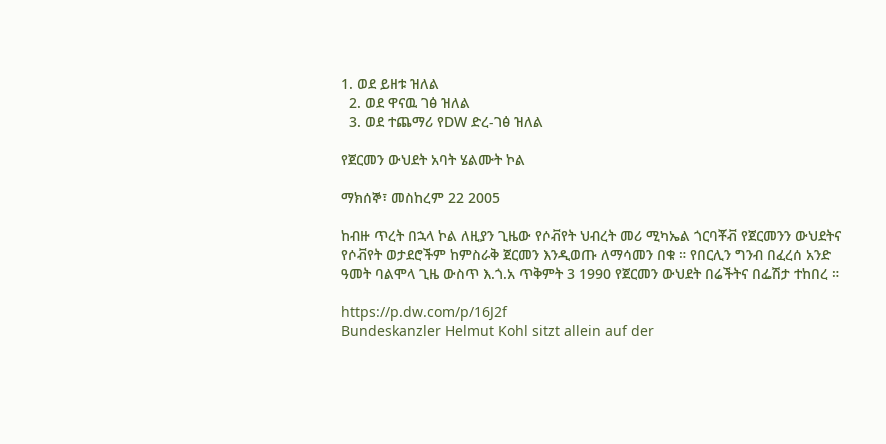1. ወደ ይዘቱ ዝለል
  2. ወደ ዋናዉ ገፅ ዝለል
  3. ወደ ተጨማሪ የDW ድረ-ገፅ ዝለል

የጀርመን ውህደት አባት ሄልሙት ኮል

ማክሰኞ፣ መስከረም 22 2005

ከብዙ ጥረት በኋላ ኮል ለዚያን ጊዜው የሶቭየት ህብረት መሪ ሚካኤል ጎርባቾቭ የጀርመንን ውህደትና የሶቭየት ወታደሮችም ከምስራቅ ጀርመን እንዲወጡ ለማሳመን በቁ ። የበርሊን ግንብ በፈረሰ አንድ ዓመት ባልሞላ ጊዜ ውስጥ እ.ጎ.አ ጥቅምት 3 1990 የጀርመን ውህደት በሬችትና በፌሽታ ተከበረ ።

https://p.dw.com/p/16J2f
Bundeskanzler Helmut Kohl sitzt allein auf der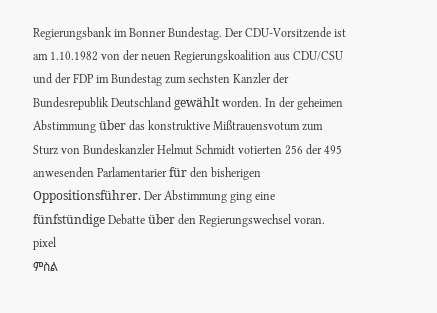Regierungsbank im Bonner Bundestag. Der CDU-Vorsitzende ist am 1.10.1982 von der neuen Regierungskoalition aus CDU/CSU und der FDP im Bundestag zum sechsten Kanzler der Bundesrepublik Deutschland gewählt worden. In der geheimen Abstimmung über das konstruktive Mißtrauensvotum zum Sturz von Bundeskanzler Helmut Schmidt votierten 256 der 495 anwesenden Parlamentarier für den bisherigen Oppositionsführer. Der Abstimmung ging eine fünfstündige Debatte über den Regierungswechsel voran. pixel
ምስል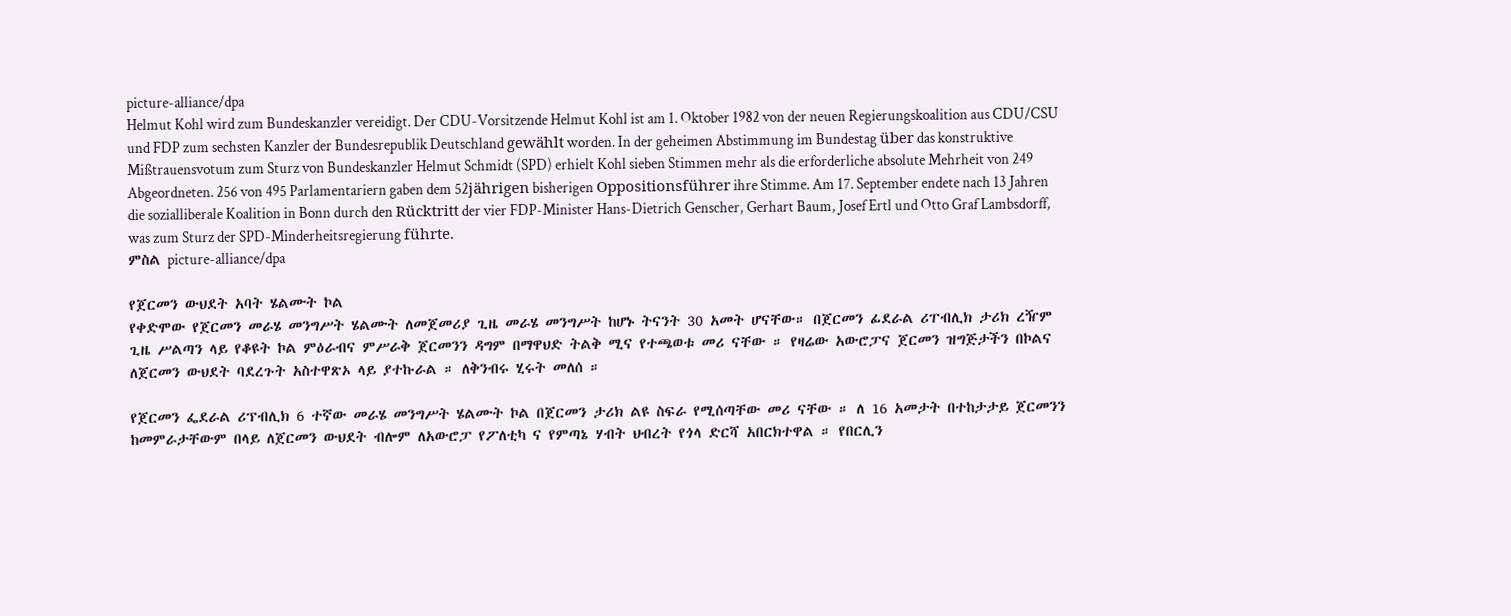picture-alliance/dpa
Helmut Kohl wird zum Bundeskanzler vereidigt. Der CDU-Vorsitzende Helmut Kohl ist am 1. Oktober 1982 von der neuen Regierungskoalition aus CDU/CSU und FDP zum sechsten Kanzler der Bundesrepublik Deutschland gewählt worden. In der geheimen Abstimmung im Bundestag über das konstruktive Mißtrauensvotum zum Sturz von Bundeskanzler Helmut Schmidt (SPD) erhielt Kohl sieben Stimmen mehr als die erforderliche absolute Mehrheit von 249 Abgeordneten. 256 von 495 Parlamentariern gaben dem 52jährigen bisherigen Oppositionsführer ihre Stimme. Am 17. September endete nach 13 Jahren die sozialliberale Koalition in Bonn durch den Rücktritt der vier FDP-Minister Hans-Dietrich Genscher, Gerhart Baum, Josef Ertl und Otto Graf Lambsdorff, was zum Sturz der SPD-Minderheitsregierung führte.
ምስል picture-alliance/dpa

የጀርመን ውህደት አባት ሄልሙት ኮል
የቀድሞው የጀርመን መራሄ መንግሥት ሄልሙት ለመጀመሪያ ጊዜ መራሄ መንግሥት ከሆኑ ትናንት 30 አመት ሆናቸው። በጀርመን ፊደራል ሪፐብሊክ ታሪክ ረዥም ጊዜ ሥልጣን ላይ የቆዩት ኮል ምዕራብና ምሥራቅ ጀርመንን ዳግም በማዋህድ ትልቅ ሚና የተጫወቱ መሪ ናቸው ። የዛሬው አውሮፓና ጀርመን ዝግጅታችን በኮልና ለጀርመን ውህደት ባደረጉት አስተዋጽኦ ላይ ያተኩራል ። ለቅንብሩ ሂሩት መለሰ ።

የጀርመን ፌደራል ሪፕብሊክ 6 ተኛው መራሄ መንግሥት ሄልሙት ኮል በጀርመን ታሪክ ልዩ ስፍራ የሚሰጣቸው መሪ ናቸው ። ለ 16 አመታት በተከታታይ ጀርመንን ከመምራታቸውም በላይ ለጀርመን ውህደት ብሎም ለአውሮፓ የፖለቲካ ና የምጣኔ ሃብት ህብረት የጎላ ድርሻ አበርክተዋል ። የበርሊን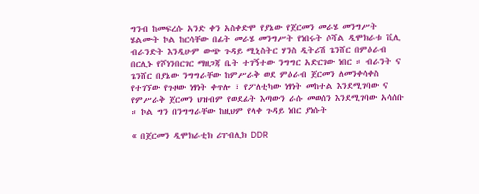ግንብ ከመፍረሱ አንድ ቀን አስቀድሞ የያኔው የጀርመን መራሄ መንግሥት ሄልሙት ኮል ከርሳቸው በፊት መራሄ መንግሥት የነበሩት ሶሻል ዲሞክራቱ ቪሊ ብራንድት እንዲሁም ውጭ ጉዳይ ሚኒስትር ሃንስ ዲትሪሽ ጌንሸር በምዕራብ በርሊኑ የሾነንበርገር ማዘጋጃ ቤት ተገኝተው ንግግር አድርገው ነበር ። ብራንት ና ጌንሸር በያኔው ንግግራቸው ከምሥራቅ ወደ ምዕራብ ጀርመን ለመንቀሳቀስ የተገኘው የጉዞው ነፃነት ቀጥሎ ፣ የፖለቲካው ነፃነት መከተል እንደሚገባው ና የምሥራቅ ጀርመን ህዝብም የወደፊት እጣውን ራሱ መወሰን እንደሚገባው አሳሰቡ ። ኮል ግን በንግግራቸው ከዚህም የላቀ ጉዳይ ነበር ያነሱት

« በጀርመን ዲሞክራቲክ ሪፐብሊክ DDR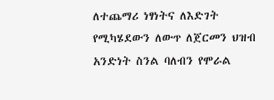ለተጨማሪ ነፃነትና ለእድገት የሚካሄደውን ለውጥ ለጀርመን ህዝብ አንድነት ስንል ባለብን የሞራል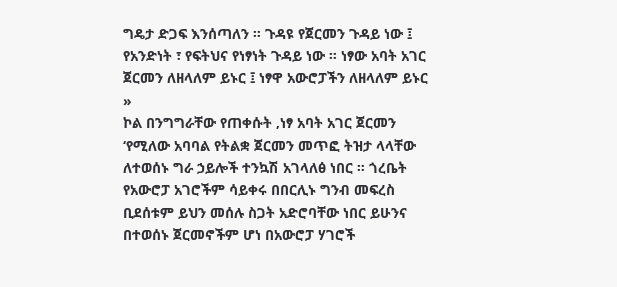ግዴታ ድጋፍ እንሰጣለን ። ጉዳዩ የጀርመን ጉዳይ ነው ፤ የአንድነት ፣ የፍትህና የነፃነት ጉዳይ ነው ። ነፃው አባት አገር ጀርመን ለዘላለም ይኑር ፤ ነፃዋ አውሮፓችን ለዘላለም ይኑር »
ኮል በንግግራቸው የጠቀሱት ‚ነፃ አባት አገር ጀርመን ‘የሚለው አባባል የትልቋ ጀርመን መጥፎ ትዝታ ላላቸው ለተወሰኑ ግራ ኃይሎች ተንኳሽ አገላለፅ ነበር ። ጎረቤት የአውሮፓ አገሮችም ሳይቀሩ በበርሊኑ ግንብ መፍረስ ቢደሰቱም ይህን መሰሉ ስጋት አድሮባቸው ነበር ይሁንና በተወሰኑ ጀርመኖችም ሆነ በአውሮፓ ሃገሮች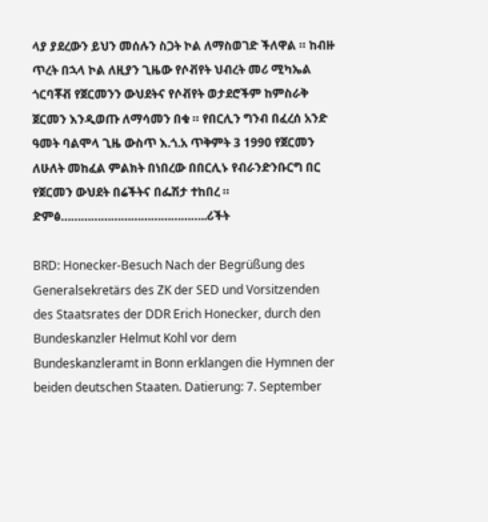ላያ ያደረውን ይህን መሰሉን ስጋት ኮል ለማስወገድ ችለዋል ። ከብዙ ጥረት በኋላ ኮል ለዚያን ጊዜው የሶቭየት ህብረት መሪ ሚካኤል ጎርባቾቭ የጀርመንን ውህደትና የሶቭየት ወታደሮችም ከምስራቅ ጀርመን እንዲወጡ ለማሳመን በቁ ። የበርሊን ግንብ በፈረሰ አንድ ዓመት ባልሞላ ጊዜ ውስጥ እ.ጎ.አ ጥቅምት 3 1990 የጀርመን ለሁለት መከፈል ምልክት በነበረው በበርሊኑ የብራንድንቡርግ በር የጀርመን ውህደት በሬችትና በፌሽታ ተከበረ ።
ድምፅ……………………………………..ሪችት

BRD: Honecker-Besuch Nach der Begrüßung des Generalsekretärs des ZK der SED und Vorsitzenden des Staatsrates der DDR Erich Honecker, durch den Bundeskanzler Helmut Kohl vor dem Bundeskanzleramt in Bonn erklangen die Hymnen der beiden deutschen Staaten. Datierung: 7. September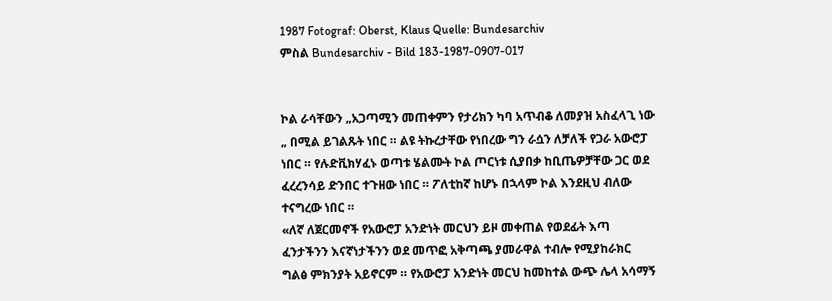1987 Fotograf: Oberst, Klaus Quelle: Bundesarchiv
ምስል Bundesarchiv - Bild 183-1987-0907-017


ኮል ራሳቸውን „አጋጣሚን መጠቀምን የታሪክን ካባ አጥብቆ ለመያዝ አስፈላጊ ነው „ በሚል ይገልጹት ነበር ። ልዩ ትኩረታቸው የነበረው ግን ራሷን ለቻለች የጋራ አውሮፓ ነበር ። የሉድቪክሃፈኑ ወጣቱ ሄልሙት ኮል ጦርነቱ ሲያበቃ ከቢጤዎቻቸው ጋር ወደ ፈረረንሳይ ድንበር ተጉዘው ነበር ። ፖለቲከኛ ከሆኑ በኋላም ኮል እንደዚህ ብለው ተናግረው ነበር ።
«ለኛ ለጀርመኖች የአውሮፓ አንድነት መርህን ይዞ መቀጠል የወደፊት እጣ ፈንታችንን እናኛነታችንን ወደ መጥፎ አቅጣጫ ያመራዋል ተብሎ የሚያከራክር ግልፅ ምክንያት አይኖርም ። የአውሮፓ አንድነት መርህ ከመከተል ውጭ ሌላ አሳማኝ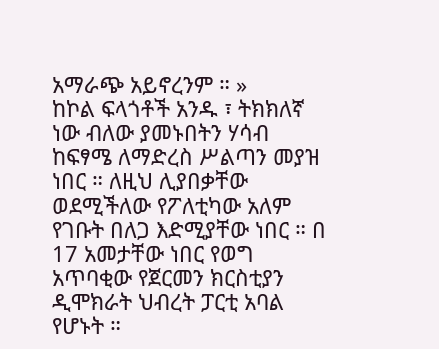አማራጭ አይኖረንም ። »
ከኮል ፍላጎቶች አንዱ ፣ ትክክለኛ ነው ብለው ያመኑበትን ሃሳብ ከፍፃሜ ለማድረስ ሥልጣን መያዝ ነበር ። ለዚህ ሊያበቃቸው ወደሚችለው የፖለቲካው አለም የገቡት በለጋ እድሚያቸው ነበር ። በ 17 አመታቸው ነበር የወግ አጥባቂው የጀርመን ክርስቲያን ዲሞክራት ህብረት ፓርቲ አባል የሆኑት ።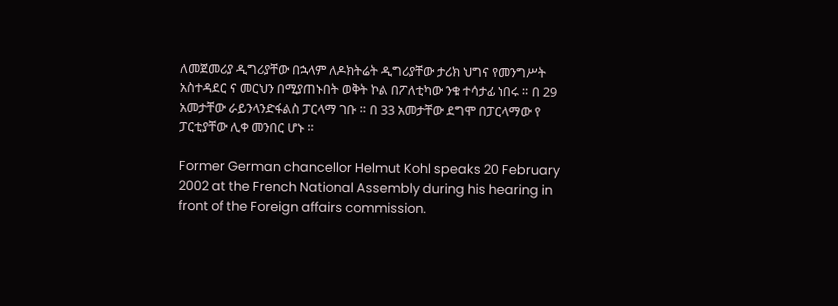ለመጀመሪያ ዲግሪያቸው በኋላም ለዶክትሬት ዲግሪያቸው ታሪክ ህግና የመንግሥት አስተዳደር ና መርህን በሚያጠኑበት ወቅት ኮል በፖለቲካው ንቁ ተሳታፊ ነበሩ ። በ 29 አመታቸው ራይንላንድፋልስ ፓርላማ ገቡ ። በ 33 አመታቸው ደግሞ በፓርላማው የ ፓርቲያቸው ሊቀ መንበር ሆኑ ።

Former German chancellor Helmut Kohl speaks 20 February 2002 at the French National Assembly during his hearing in front of the Foreign affairs commission.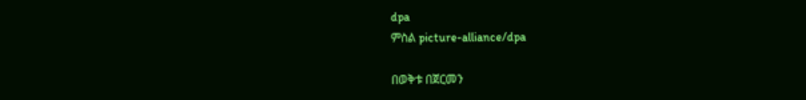dpa
ምስል picture-alliance/dpa

በወቅቱ በጀርመን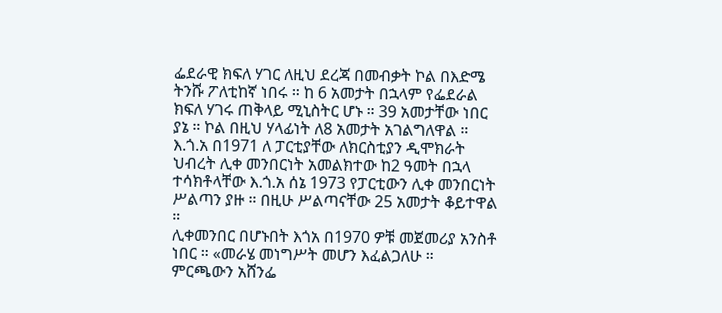ፌደራዊ ክፍለ ሃገር ለዚህ ደረጃ በመብቃት ኮል በእድሜ ትንሹ ፖለቲከኛ ነበሩ ። ከ 6 አመታት በኋላም የፌደራል ክፍለ ሃገሩ ጠቅላይ ሚኒስትር ሆኑ ። 39 አመታቸው ነበር ያኔ ። ኮል በዚህ ሃላፊነት ለ8 አመታት አገልግለዋል ። እ.ጎ.አ በ1971 ለ ፓርቲያቸው ለክርስቲያን ዲሞክራት ህብረት ሊቀ መንበርነት አመልክተው ከ2 ዓመት በኋላ ተሳክቶላቸው እ.ጎ.አ ሰኔ 1973 የፓርቲውን ሊቀ መንበርነት ሥልጣን ያዙ ። በዚሁ ሥልጣናቸው 25 አመታት ቆይተዋል ።
ሊቀመንበር በሆኑበት እጎአ በ1970 ዎቹ መጀመሪያ አንስቶ ነበር ። «መራሄ መነግሥት መሆን እፈልጋለሁ ። ምርጫውን አሸንፌ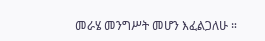መራሄ መንግሥት መሆን እፈልጋለሁ ።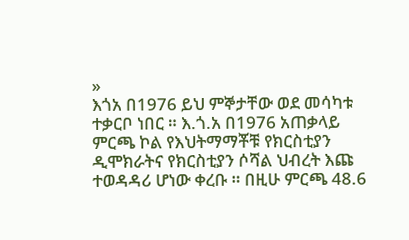»
እጎአ በ1976 ይህ ምኞታቸው ወደ መሳካቱ ተቃርቦ ነበር ። እ.ጎ.አ በ1976 አጠቃላይ ምርጫ ኮል የእህትማማቾቹ የክርስቲያን ዲሞክራትና የክርስቲያን ሶሻል ህብረት እጩ ተወዳዳሪ ሆነው ቀረቡ ። በዚሁ ምርጫ 48.6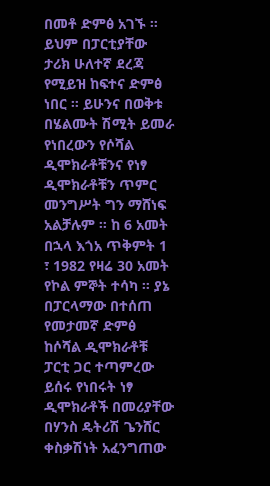በመቶ ድምፅ አገኙ ። ይህም በፓርቲያቸው ታሪክ ሁለተኛ ደረጃ የሚይዝ ከፍተና ድምፅ ነበር ። ይሁንና በወቅቱ በሄልሙት ሽሚት ይመራ የነበረውን የሶሻል ዲሞክራቶቹንና የነፃ ዲሞክራቶቹን ጥምር መንግሥት ግን ማሸነፍ አልቻሉም ። ከ 6 አመት በኋላ እጎአ ጥቅምት 1 ፣ 1982 የዛሬ 30 አመት የኮል ምኞት ተሳካ ። ያኔ በፓርላማው በተሰጠ የመታመኛ ድምፅ ከሶሻል ዲሞክራቶቹ ፓርቲ ጋር ተጣምረው ይሰሩ የነበሩት ነፃ ዲሞክራቶች በመሪያቸው በሃንስ ዴትሪሽ ጌንሸር ቀስቃሽነት አፈንግጠው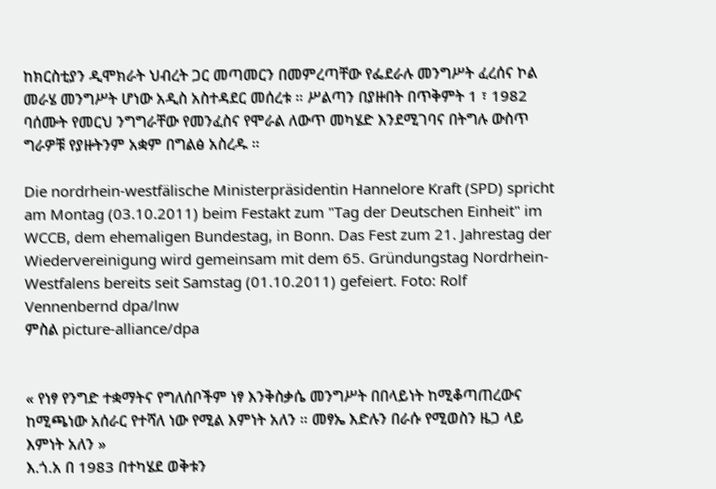ከክርስቲያን ዲሞክራት ህብረት ጋር መጣመርን በመምረጣቸው የፌደራሉ መንግሥት ፈረሰና ኮል መራሄ መንግሥት ሆነው አዲስ አስተዳደር መሰረቱ ። ሥልጣን በያዙበት በጥቅምት 1 ፣ 1982 ባሰሙት የመርህ ንግግራቸው የመንፈስና የሞራል ለውጥ መካሄድ እንደሚገባና በትግሉ ውስጥ ግራዎቹ የያዙትንም አቋም በግልፅ አስረዱ ።

Die nordrhein-westfälische Ministerpräsidentin Hannelore Kraft (SPD) spricht am Montag (03.10.2011) beim Festakt zum "Tag der Deutschen Einheit" im WCCB, dem ehemaligen Bundestag, in Bonn. Das Fest zum 21. Jahrestag der Wiedervereinigung wird gemeinsam mit dem 65. Gründungstag Nordrhein-Westfalens bereits seit Samstag (01.10.2011) gefeiert. Foto: Rolf Vennenbernd dpa/lnw
ምስል picture-alliance/dpa


« የነፃ የንግድ ተቋማትና የግለሰቦችም ነፃ እንቅስቃሴ መንግሥት በበላይነት ከሚቆጣጠረውና ከሚጫነው አሰራር የተሻለ ነው የሚል እምነት አለን ። መፃኤ እድሉን በራሱ የሚወስን ዜጋ ላይ እምነት አለን »
እ.ጎ.አ በ 1983 በተካሄደ ወቅቱን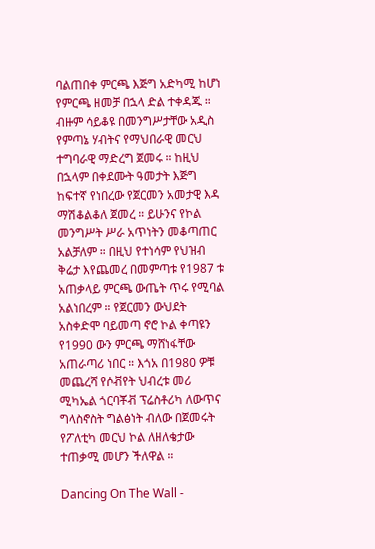ባልጠበቀ ምርጫ እጅግ አድካሚ ከሆነ የምርጫ ዘመቻ በኋላ ድል ተቀዳጁ ። ብዙም ሳይቆዩ በመንግሥታቸው አዲስ የምጣኔ ሃብትና የማህበራዊ መርህ ተግባራዊ ማድረግ ጀመሩ ። ከዚህ በኋላም በቀደሙት ዓመታት እጅግ ከፍተኛ የነበረው የጀርመን አመታዊ እዳ ማሽቆልቆለ ጀመረ ። ይሁንና የኮል መንግሥት ሥራ አጥነትን መቆጣጠር አልቻለም ። በዚህ የተነሳም የህዝብ ቅሬታ እየጨመረ በመምጣቱ የ1987 ቱ አጠቃላይ ምርጫ ውጤት ጥሩ የሚባል አልነበረም ። የጀርመን ውህደት አስቀድሞ ባይመጣ ኖሮ ኮል ቀጣዩን የ1990 ውን ምርጫ ማሸነፋቸው አጠራጣሪ ነበር ። እጎአ በ1980 ዎቹ መጨረሻ የሶቭየት ህብረቱ መሪ ሚካኤል ጎርባቾቭ ፕሬስቶሪካ ለውጥና ግላስኖስት ግልፅነት ብለው በጀመሩት የፖለቲካ መርህ ኮል ለዘለቄታው ተጠቃሚ መሆን ችለዋል ።

Dancing On The Wall -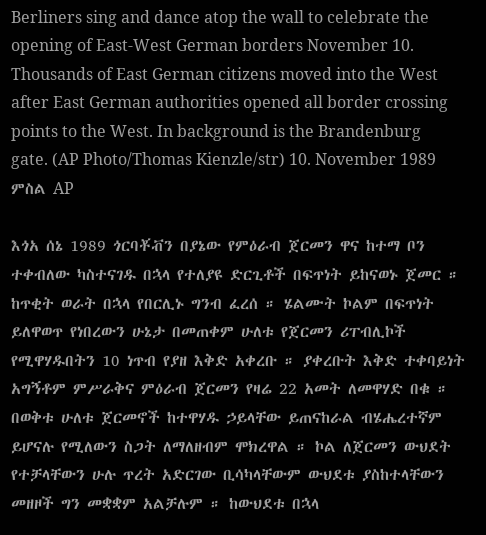Berliners sing and dance atop the wall to celebrate the opening of East-West German borders November 10. Thousands of East German citizens moved into the West after East German authorities opened all border crossing points to the West. In background is the Brandenburg gate. (AP Photo/Thomas Kienzle/str) 10. November 1989
ምስል AP

እጎአ ሰኔ 1989 ጎርባቾቭን በያኔው የምዕራብ ጀርመን ዋና ከተማ ቦን ተቀብለው ካስተናገዱ በኋላ የተለያዩ ድርጊቶች በፍጥነት ይከናወኑ ጀመር ። ከጥቂት ወራት በኋላ የበርሊኑ ግንብ ፈረሰ ። ሄልሙት ኮልም በፍጥነት ይለዋወጥ የነበረውን ሁኔታ በመጠቀም ሁለቱ የጀርመን ሪፐብሊኮች የሚዋሃዱበትን 10 ነጥብ የያዘ እቅድ አቀረቡ ። ያቀረቡት እቅድ ተቀባይነት አግኝቶም ምሥራቅና ምዕራብ ጀርመን የዛሬ 22 አመት ለመዋሃድ በቁ ። በወቅቱ ሁለቱ ጀርመኖች ከተዋሃዱ ኃይላቸው ይጠናከራል ብሄሔረተኛም ይሆናሉ የሚለውን ስጋት ለማለዘብም ሞክረዋል ። ኮል ለጀርመን ውህደት የተቻላቸውን ሁሉ ጥረት አድርገው ቢሳካላቸውም ውህደቱ ያስከተላቸውን መዘዞች ግን መቋቋም አልቻሉም ። ከውህደቱ በኋላ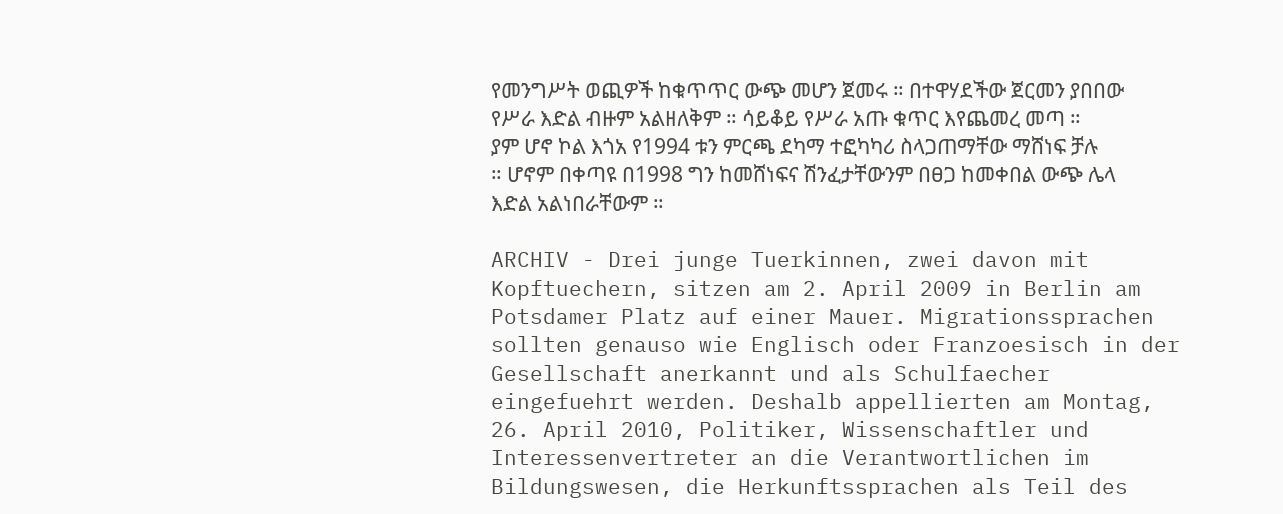የመንግሥት ወጪዎች ከቁጥጥር ውጭ መሆን ጀመሩ ። በተዋሃደችው ጀርመን ያበበው የሥራ እድል ብዙም አልዘለቅም ። ሳይቆይ የሥራ አጡ ቁጥር እየጨመረ መጣ ። ያም ሆኖ ኮል እጎአ የ1994 ቱን ምርጫ ደካማ ተፎካካሪ ስላጋጠማቸው ማሸነፍ ቻሉ ። ሆኖም በቀጣዩ በ1998 ግን ከመሸነፍና ሽንፈታቸውንም በፀጋ ከመቀበል ውጭ ሌላ እድል አልነበራቸውም ።

ARCHIV - Drei junge Tuerkinnen, zwei davon mit Kopftuechern, sitzen am 2. April 2009 in Berlin am Potsdamer Platz auf einer Mauer. Migrationssprachen sollten genauso wie Englisch oder Franzoesisch in der Gesellschaft anerkannt und als Schulfaecher eingefuehrt werden. Deshalb appellierten am Montag, 26. April 2010, Politiker, Wissenschaftler und Interessenvertreter an die Verantwortlichen im Bildungswesen, die Herkunftssprachen als Teil des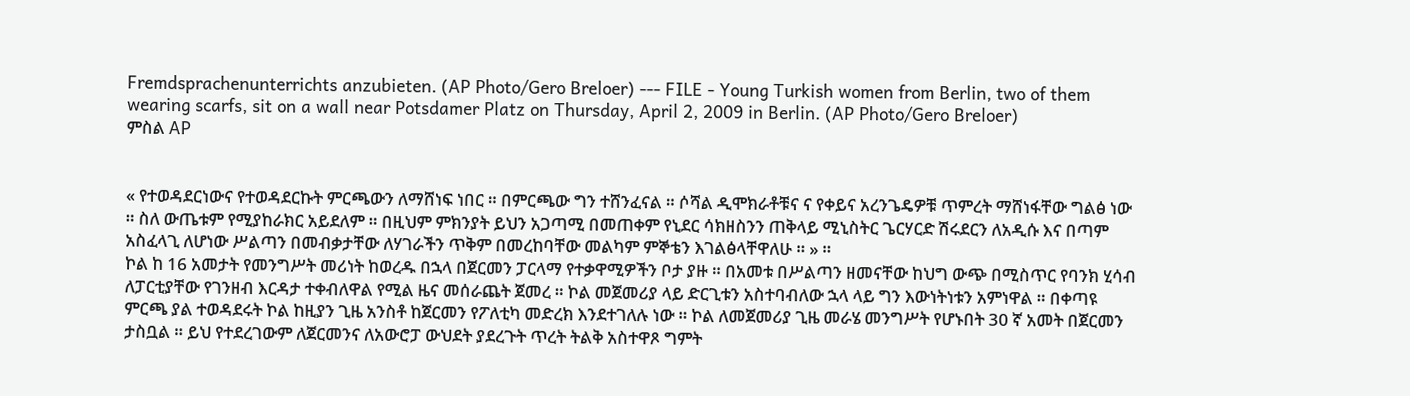Fremdsprachenunterrichts anzubieten. (AP Photo/Gero Breloer) --- FILE - Young Turkish women from Berlin, two of them wearing scarfs, sit on a wall near Potsdamer Platz on Thursday, April 2, 2009 in Berlin. (AP Photo/Gero Breloer)
ምስል AP


« የተወዳደርነውና የተወዳደርኩት ምርጫውን ለማሸነፍ ነበር ። በምርጫው ግን ተሸንፈናል ። ሶሻል ዲሞክራቶቹና ና የቀይና አረንጌዴዎቹ ጥምረት ማሸነፋቸው ግልፅ ነው ። ስለ ውጤቱም የሚያከራክር አይደለም ። በዚህም ምክንያት ይህን አጋጣሚ በመጠቀም የኒደር ሳክዘስንን ጠቅላይ ሚኒስትር ጌርሃርድ ሽሩደርን ለአዲሱ እና በጣም አስፈላጊ ለሆነው ሥልጣን በመብቃታቸው ለሃገራችን ጥቅም በመረከባቸው መልካም ምኞቴን እገልፅላቸዋለሁ ። » ።
ኮል ከ 16 አመታት የመንግሥት መሪነት ከወረዱ በኋላ በጀርመን ፓርላማ የተቃዋሚዎችን ቦታ ያዙ ። በአመቱ በሥልጣን ዘመናቸው ከህግ ውጭ በሚስጥር የባንክ ሂሳብ ለፓርቲያቸው የገንዘብ እርዳታ ተቀብለዋል የሚል ዜና መሰራጨት ጀመረ ። ኮል መጀመሪያ ላይ ድርጊቱን አስተባብለው ኋላ ላይ ግን እውነትነቱን አምነዋል ። በቀጣዩ ምርጫ ያል ተወዳደሩት ኮል ከዚያን ጊዜ አንስቶ ከጀርመን የፖለቲካ መድረክ እንደተገለሉ ነው ። ኮል ለመጀመሪያ ጊዜ መራሄ መንግሥት የሆኑበት 30 ኛ አመት በጀርመን ታስቧል ። ይህ የተደረገውም ለጀርመንና ለአውሮፓ ውህደት ያደረጉት ጥረት ትልቅ አስተዋጾ ግምት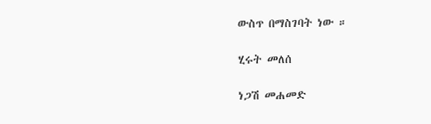ውስጥ በማስገባት ነው ።

ሂሩት መለሰ

ነጋሽ መሐመድ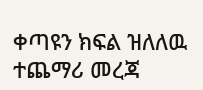ቀጣዩን ክፍል ዝለለዉ ተጨማሪ መረጃ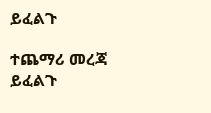ይፈልጉ

ተጨማሪ መረጃ ይፈልጉ